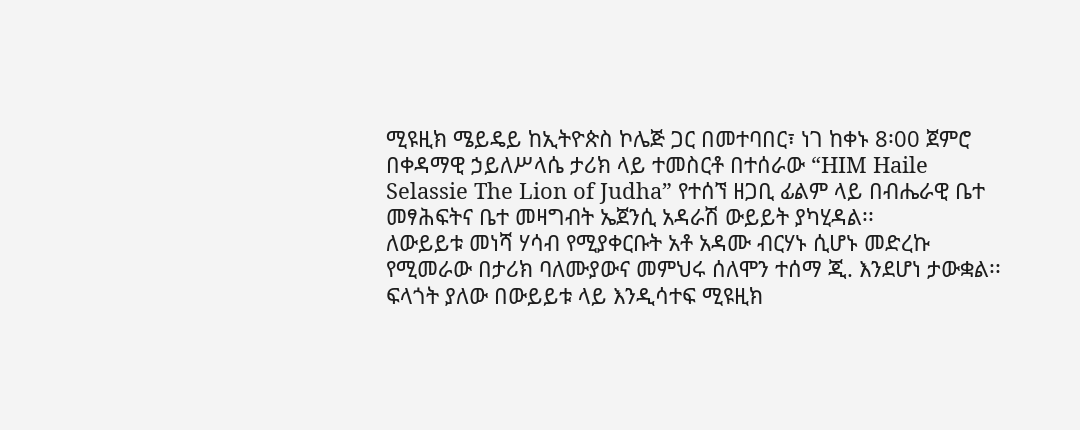ሚዩዚክ ሜይዴይ ከኢትዮጵስ ኮሌጅ ጋር በመተባበር፣ ነገ ከቀኑ 8፡00 ጀምሮ በቀዳማዊ ኃይለሥላሴ ታሪክ ላይ ተመስርቶ በተሰራው “HIM Haile Selassie The Lion of Judha” የተሰኘ ዘጋቢ ፊልም ላይ በብሔራዊ ቤተ መፃሕፍትና ቤተ መዛግብት ኤጀንሲ አዳራሽ ውይይት ያካሂዳል፡፡
ለውይይቱ መነሻ ሃሳብ የሚያቀርቡት አቶ አዳሙ ብርሃኑ ሲሆኑ መድረኩ የሚመራው በታሪክ ባለሙያውና መምህሩ ሰለሞን ተሰማ ጂ. እንደሆነ ታውቋል፡፡ ፍላጎት ያለው በውይይቱ ላይ እንዲሳተፍ ሚዩዚክ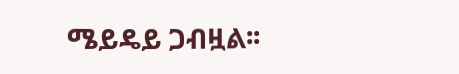ሜይዴይ ጋብዟል፡፡